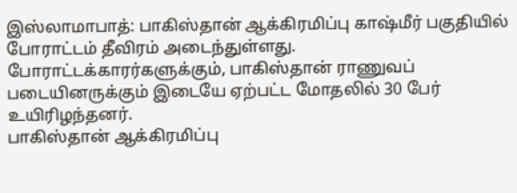இஸ்லாமாபாத்: பாகிஸ்தான் ஆக்கிரமிப்பு காஷ்மீர் பகுதியில் போராட்டம் தீவிரம் அடைந்துள்ளது. போராட்டக்காரர்களுக்கும், பாகிஸ்தான் ராணுவப் படையினருக்கும் இடையே ஏற்பட்ட மோதலில் 30 பேர் உயிரிழந்தனர்.
பாகிஸ்தான் ஆக்கிரமிப்பு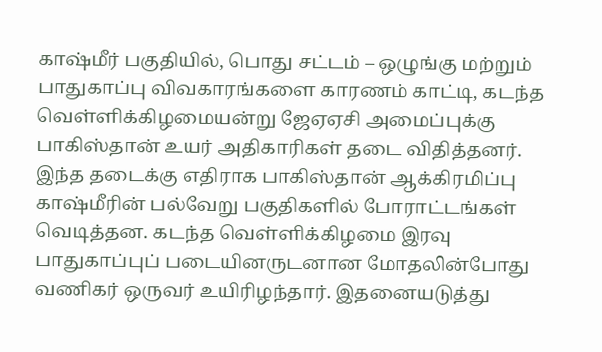காஷ்மீர் பகுதியில், பொது சட்டம் – ஒழுங்கு மற்றும் பாதுகாப்பு விவகாரங்களை காரணம் காட்டி, கடந்த வெள்ளிக்கிழமையன்று ஜேஏஏசி அமைப்புக்கு பாகிஸ்தான் உயர் அதிகாரிகள் தடை விதித்தனர்.
இந்த தடைக்கு எதிராக பாகிஸ்தான் ஆக்கிரமிப்பு காஷ்மீரின் பல்வேறு பகுதிகளில் போராட்டங்கள் வெடித்தன. கடந்த வெள்ளிக்கிழமை இரவு பாதுகாப்புப் படையினருடனான மோதலின்போது வணிகர் ஒருவர் உயிரிழந்தார். இதனையடுத்து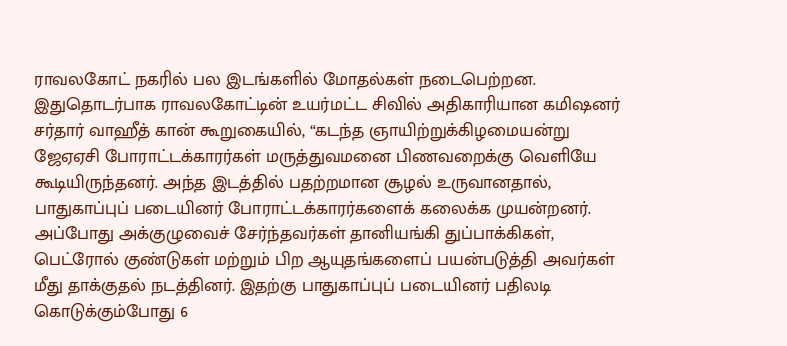ராவலகோட் நகரில் பல இடங்களில் மோதல்கள் நடைபெற்றன.
இதுதொடர்பாக ராவலகோட்டின் உயர்மட்ட சிவில் அதிகாரியான கமிஷனர் சர்தார் வாஹீத் கான் கூறுகையில், “கடந்த ஞாயிற்றுக்கிழமையன்று ஜேஏஏசி போராட்டக்காரர்கள் மருத்துவமனை பிணவறைக்கு வெளியே கூடியிருந்தனர். அந்த இடத்தில் பதற்றமான சூழல் உருவானதால், பாதுகாப்புப் படையினர் போராட்டக்காரர்களைக் கலைக்க முயன்றனர்.
அப்போது அக்குழுவைச் சேர்ந்தவர்கள் தானியங்கி துப்பாக்கிகள், பெட்ரோல் குண்டுகள் மற்றும் பிற ஆயுதங்களைப் பயன்படுத்தி அவர்கள் மீது தாக்குதல் நடத்தினர். இதற்கு பாதுகாப்புப் படையினர் பதிலடி கொடுக்கும்போது 6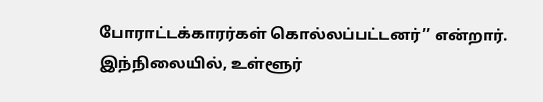போராட்டக்காரர்கள் கொல்லப்பட்டனர்’’ என்றார்.
இந்நிலையில், உள்ளூர்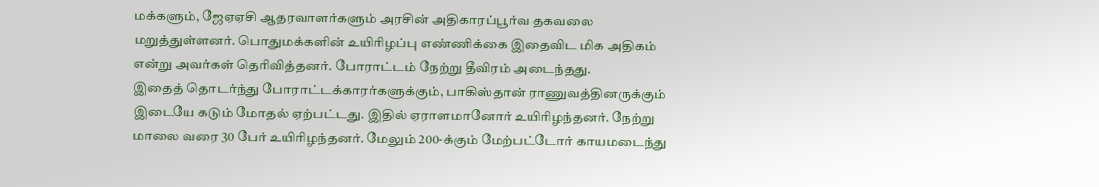மக்களும், ஜேஏஏசி ஆதரவாளர்களும் அரசின் அதிகாரப்பூர்வ தகவலை மறுத்துள்ளனர். பொதுமக்களின் உயிரிழப்பு எண்ணிக்கை இதைவிட மிக அதிகம் என்று அவர்கள் தெரிவித்தனர். போராட்டம் நேற்று தீவிரம் அடைந்தது.
இதைத் தொடர்ந்து போராட்டக்காரர்களுக்கும், பாகிஸ்தான் ராணுவத்தினருக்கும் இடையே கடும் மோதல் ஏற்பட்டது. இதில் ஏராளமானோர் உயிரிழந்தனர். நேற்று மாலை வரை 30 பேர் உயிரிழந்தனர். மேலும் 200-க்கும் மேற்பட்டோர் காயமடைந்து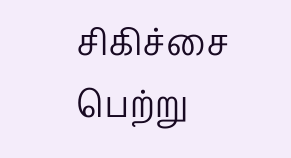சிகிச்சை பெற்று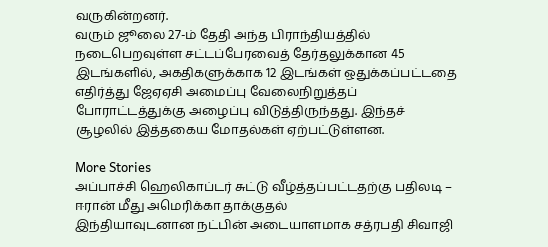வருகின்றனர்.
வரும் ஜூலை 27-ம் தேதி அந்த பிராந்தியத்தில் நடைபெறவுள்ள சட்டப்பேரவைத் தேர்தலுக்கான 45 இடங்களில், அகதிகளுக்காக 12 இடங்கள் ஒதுக்கப்பட்டதை எதிர்த்து ஜேஏஏசி அமைப்பு வேலைநிறுத்தப் போராட்டத்துக்கு அழைப்பு விடுத்திருந்தது. இந்தச் சூழலில் இத்தகைய மோதல்கள் ஏற்பட்டுள்ளன.

More Stories
அப்பாச்சி ஹெலிகாப்டர் சுட்டு வீழ்த்தப்பட்டதற்கு பதிலடி – ஈரான் மீது அமெரிக்கா தாக்குதல்
இந்தியாவுடனான நட்பின் அடையாளமாக சத்ரபதி சிவாஜி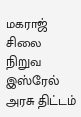மகராஜ் சிலை நிறுவ இஸ்ரேல் அரசு திட்டம்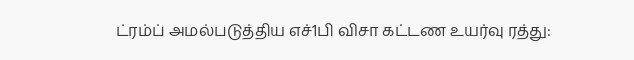ட்ரம்ப் அமல்படுத்திய எச்1பி விசா கட்டண உயர்வு ரத்து: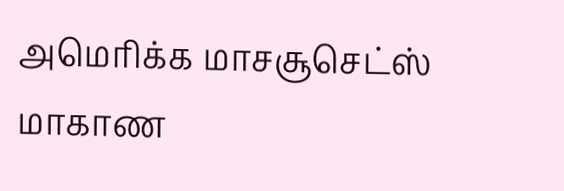அமெரிக்க மாசசூசெட்ஸ் மாகாண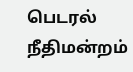பெடரல் நீதிமன்றம்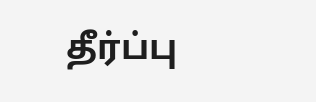தீர்ப்பு